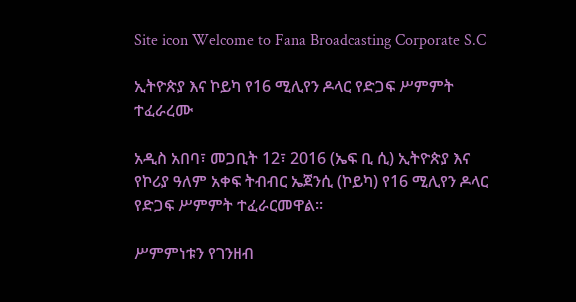Site icon Welcome to Fana Broadcasting Corporate S.C

ኢትዮጵያ እና ኮይካ የ16 ሚሊየን ዶላር የድጋፍ ሥምምት ተፈራረሙ

አዲስ አበባ፣ መጋቢት 12፣ 2016 (ኤፍ ቢ ሲ) ኢትዮጵያ እና የኮሪያ ዓለም አቀፍ ትብብር ኤጀንሲ (ኮይካ) የ16 ሚሊየን ዶላር የድጋፍ ሥምምት ተፈራርመዋል፡፡

ሥምምነቱን የገንዘብ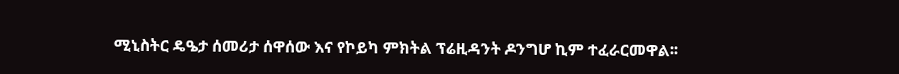ሚኒስትር ዴዔታ ሰመሪታ ሰዋሰው እና የኮይካ ምክትል ፕሬዚዳንት ዶንግሆ ኪም ተፈራርመዋል፡፡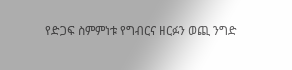የድጋፍ ስምምነቱ የግብርና ዘርፉን ወጪ ንግድ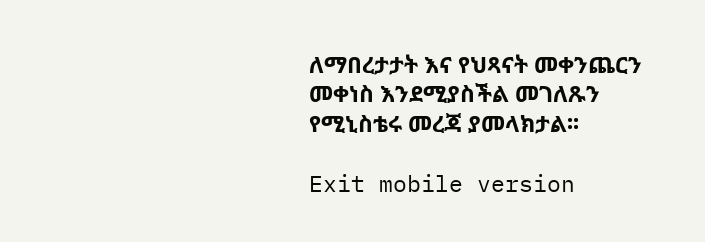ለማበረታታት እና የህጻናት መቀንጨርን መቀነስ እንደሚያስችል መገለጹን የሚኒስቴሩ መረጃ ያመላክታል፡፡

Exit mobile version